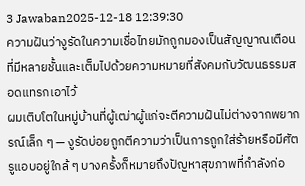3 Jawaban2025-12-18 12:39:30
ความฝันว่างูรัดในความเชื่อไทยมักถูกมองเป็นสัญญาณเตือนที่มีหลายชั้นและเต็มไปด้วยความหมายที่สังคมกับวัฒนธรรมสอดแทรกเอาไว้
ผมเติบโตในหมู่บ้านที่ผู้เฒ่าผู้แก่จะตีความฝันไม่ต่างจากพยากรณ์เล็ก ๆ — งูรัดบ่อยถูกตีความว่าเป็นการถูกใส่ร้ายหรือมีศัตรูแอบอยู่ใกล้ ๆ บางครั้งก็หมายถึงปัญหาสุขภาพที่กำลังก่อ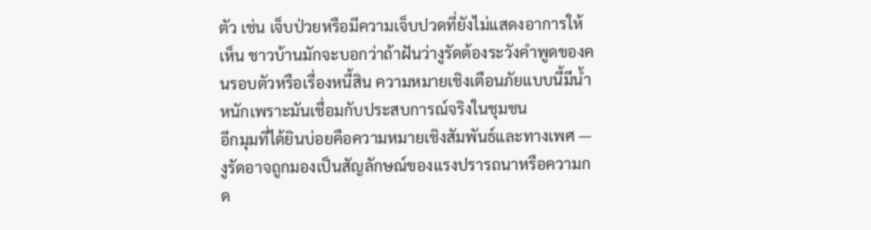ตัว เช่น เจ็บป่วยหรือมีความเจ็บปวดที่ยังไม่แสดงอาการให้เห็น ชาวบ้านมักจะบอกว่าถ้าฝันว่างูรัดต้องระวังคำพูดของคนรอบตัวหรือเรื่องหนี้สิน ความหมายเชิงเตือนภัยแบบนี้มีน้ำหนักเพราะมันเชื่อมกับประสบการณ์จริงในชุมชน
อีกมุมที่ได้ยินบ่อยคือความหมายเชิงสัมพันธ์และทางเพศ — งูรัดอาจถูกมองเป็นสัญลักษณ์ของแรงปรารถนาหรือความกด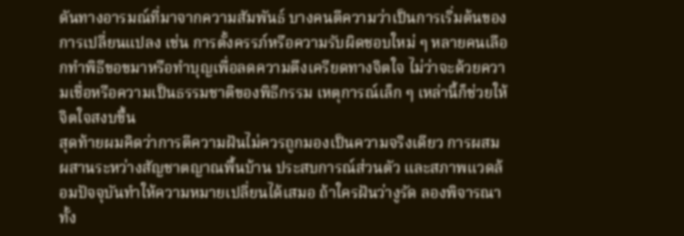ดันทางอารมณ์ที่มาจากความสัมพันธ์ บางคนตีความว่าเป็นการเริ่มต้นของการเปลี่ยนแปลง เช่น การตั้งครรภ์หรือความรับผิดชอบใหม่ ๆ หลายคนเลือกทำพิธีขอขมาหรือทำบุญเพื่อลดความตึงเครียดทางจิตใจ ไม่ว่าจะด้วยความเชื่อหรือความเป็นธรรมชาติของพิธีกรรม เหตุการณ์เล็ก ๆ เหล่านี้ก็ช่วยให้จิตใจสงบขึ้น
สุดท้ายผมคิดว่าการตีความฝันไม่ควรถูกมองเป็นความจริงเดียว การผสมผสานระหว่างสัญชาตญาณพื้นบ้าน ประสบการณ์ส่วนตัว และสภาพแวดล้อมปัจจุบันทำให้ความหมายเปลี่ยนได้เสมอ ถ้าใครฝันว่างูรัด ลองพิจารณาทั้ง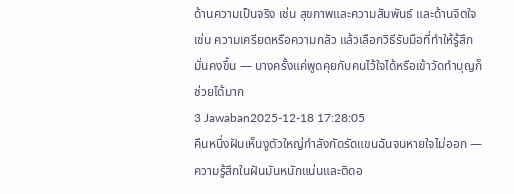ด้านความเป็นจริง เช่น สุขภาพและความสัมพันธ์ และด้านจิตใจ เช่น ความเครียดหรือความกลัว แล้วเลือกวิธีรับมือที่ทำให้รู้สึกมั่นคงขึ้น — บางครั้งแค่พูดคุยกับคนไว้ใจได้หรือเข้าวัดทำบุญก็ช่วยได้มาก
3 Jawaban2025-12-18 17:28:05
คืนหนึ่งฝันเห็นงูตัวใหญ่กำลังกัดรัดแขนฉันจนหายใจไม่ออก — ความรู้สึกในฝันมันหนักแน่นและติดอ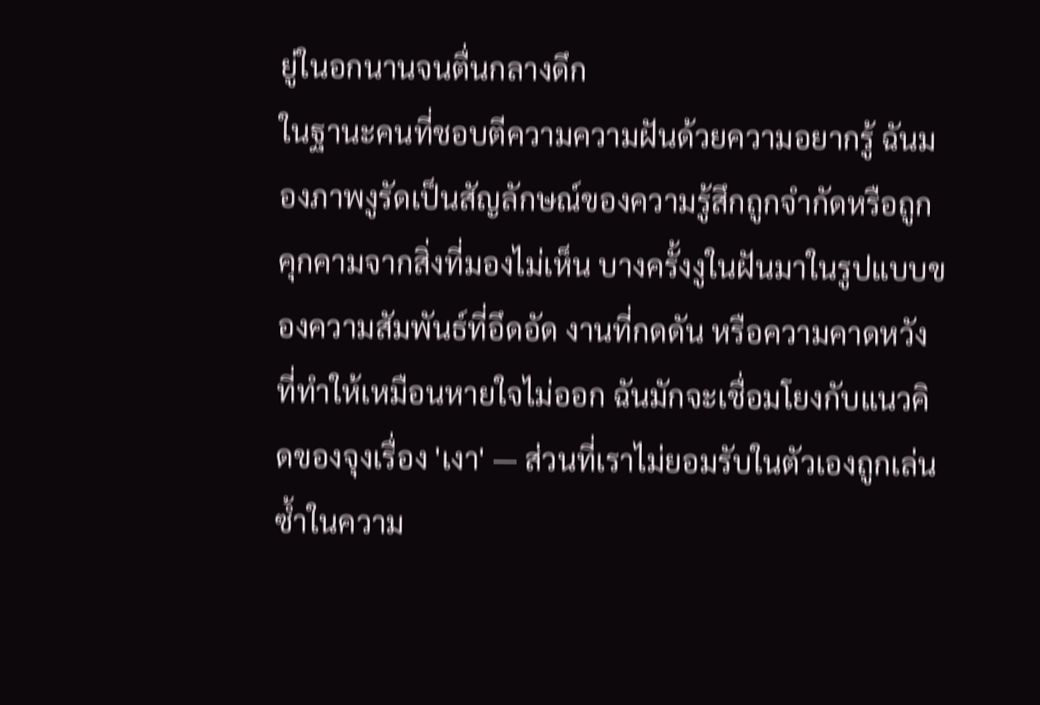ยู่ในอกนานจนตื่นกลางดึก
ในฐานะคนที่ชอบตีความความฝันด้วยความอยากรู้ ฉันมองภาพงูรัดเป็นสัญลักษณ์ของความรู้สึกถูกจำกัดหรือถูกคุกคามจากสิ่งที่มองไม่เห็น บางครั้งงูในฝันมาในรูปแบบของความสัมพันธ์ที่อึดอัด งานที่กดดัน หรือความคาดหวังที่ทำให้เหมือนหายใจไม่ออก ฉันมักจะเชื่อมโยงกับแนวคิดของจุงเรื่อง 'เงา' — ส่วนที่เราไม่ยอมรับในตัวเองถูกเล่นซ้ำในความ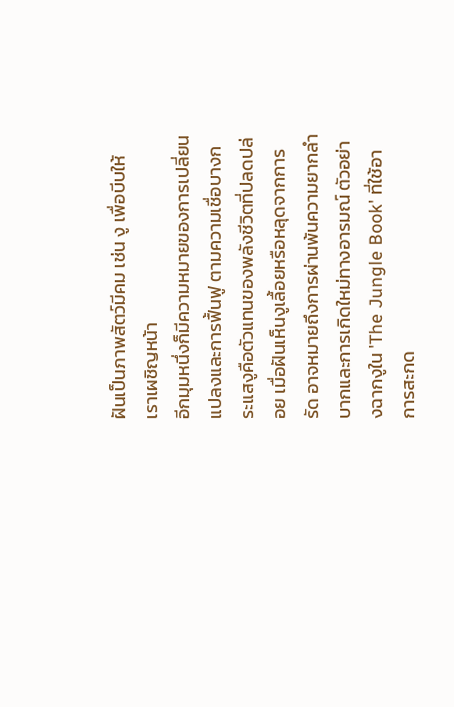ฝันเป็นภาพสัตว์มีคม เช่น งู เพื่อบีบให้เราเผชิญหน้า
อีกมุมหนึ่งก็มีความหมายของการเปลี่ยนแปลงและการฟื้นฟู ตามความเชื่อบางกระแสงูคือตัวแทนของพลังชีวิตที่ปลดปล่อย เมื่อฝันเห็นงูเลื้อยหรือหลุดจากการรัด อาจหมายถึงการผ่านพ้นความยากลำบากและการเกิดใหม่ทางอารมณ์ ตัวอย่างฉากงูใน 'The Jungle Book' ที่ใช้อาการสะกด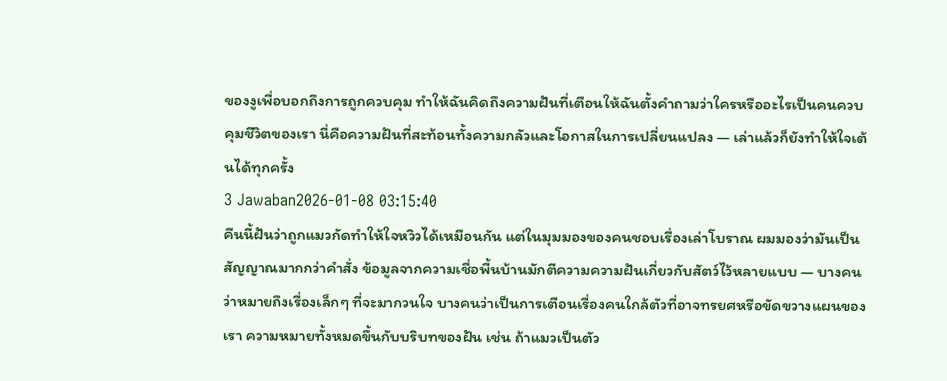ของงูเพื่อบอกถึงการถูกควบคุม ทำให้ฉันคิดถึงความฝันที่เตือนให้ฉันตั้งคำถามว่าใครหรืออะไรเป็นคนควบคุมชีวิตของเรา นี่คือความฝันที่สะท้อนทั้งความกลัวและโอกาสในการเปลี่ยนแปลง — เล่าแล้วก็ยังทำให้ใจเต้นได้ทุกครั้ง
3 Jawaban2026-01-08 03:15:40
คืนนี้ฝันว่าถูกแมวกัดทำให้ใจหวิวได้เหมือนกัน แต่ในมุมมองของคนชอบเรื่องเล่าโบราณ ผมมองว่ามันเป็นสัญญาณมากกว่าคำสั่ง ข้อมูลจากความเชื่อพื้นบ้านมักตีความความฝันเกี่ยวกับสัตว์ไว้หลายแบบ — บางคนว่าหมายถึงเรื่องเล็กๆ ที่จะมากวนใจ บางคนว่าเป็นการเตือนเรื่องคนใกล้ตัวที่อาจทรยศหรือขัดขวางแผนของเรา ความหมายทั้งหมดขึ้นกับบริบทของฝัน เช่น ถ้าแมวเป็นตัว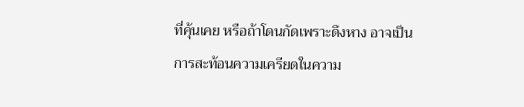ที่คุ้นเคย หรือถ้าโดนกัดเพราะดึงหาง อาจเป็นการสะท้อนความเครียดในความ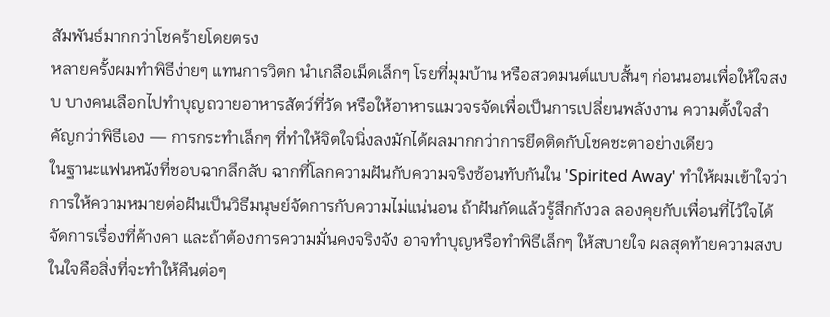สัมพันธ์มากกว่าโชคร้ายโดยตรง
หลายครั้งผมทำพิธีง่ายๆ แทนการวิตก นำเกลือเม็ดเล็กๆ โรยที่มุมบ้าน หรือสวดมนต์แบบสั้นๆ ก่อนนอนเพื่อให้ใจสงบ บางคนเลือกไปทำบุญถวายอาหารสัตว์ที่วัด หรือให้อาหารแมวจรจัดเพื่อเป็นการเปลี่ยนพลังงาน ความตั้งใจสำคัญกว่าพิธีเอง — การกระทำเล็กๆ ที่ทำให้จิตใจนิ่งลงมักได้ผลมากกว่าการยึดติดกับโชคชะตาอย่างเดียว
ในฐานะแฟนหนังที่ชอบฉากลึกลับ ฉากที่โลกความฝันกับความจริงซ้อนทับกันใน 'Spirited Away' ทำให้ผมเข้าใจว่าการให้ความหมายต่อฝันเป็นวิธีมนุษย์จัดการกับความไม่แน่นอน ถ้าฝันกัดแล้วรู้สึกกังวล ลองคุยกับเพื่อนที่ไว้ใจได้ จัดการเรื่องที่ค้างคา และถ้าต้องการความมั่นคงจริงจัง อาจทำบุญหรือทำพิธีเล็กๆ ให้สบายใจ ผลสุดท้ายความสงบในใจคือสิ่งที่จะทำให้คืนต่อๆ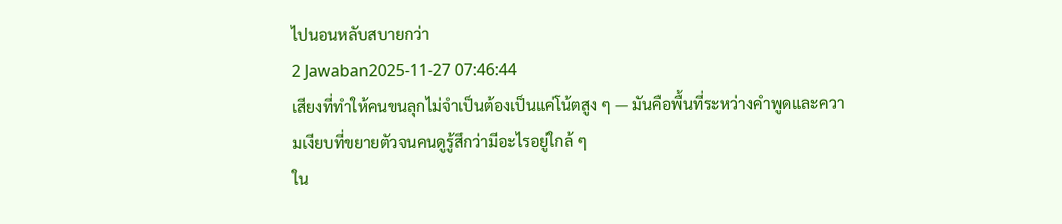ไปนอนหลับสบายกว่า
2 Jawaban2025-11-27 07:46:44
เสียงที่ทำให้คนขนลุกไม่จำเป็นต้องเป็นแค่โน้ตสูง ๆ — มันคือพื้นที่ระหว่างคำพูดและความเงียบที่ขยายตัวจนคนดูรู้สึกว่ามีอะไรอยู่ใกล้ ๆ
ใน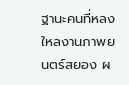ฐานะคนที่หลงใหลงานภาพยนตร์สยอง ผ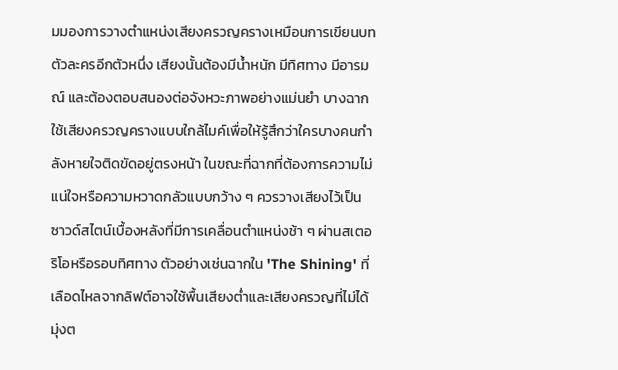มมองการวางตำแหน่งเสียงครวญครางเหมือนการเขียนบทตัวละครอีกตัวหนึ่ง เสียงนั้นต้องมีน้ำหนัก มีทิศทาง มีอารมณ์ และต้องตอบสนองต่อจังหวะภาพอย่างแม่นยำ บางฉากใช้เสียงครวญครางแบบใกล้ไมค์เพื่อให้รู้สึกว่าใครบางคนกำลังหายใจติดขัดอยู่ตรงหน้า ในขณะที่ฉากที่ต้องการความไม่แน่ใจหรือความหวาดกลัวแบบกว้าง ๆ ควรวางเสียงไว้เป็นซาวด์สไตน์เบื้องหลังที่มีการเคลื่อนตำแหน่งช้า ๆ ผ่านสเตอริโอหรือรอบทิศทาง ตัวอย่างเช่นฉากใน 'The Shining' ที่เลือดไหลจากลิฟต์อาจใช้พื้นเสียงต่ำและเสียงครวญที่ไม่ได้มุ่งต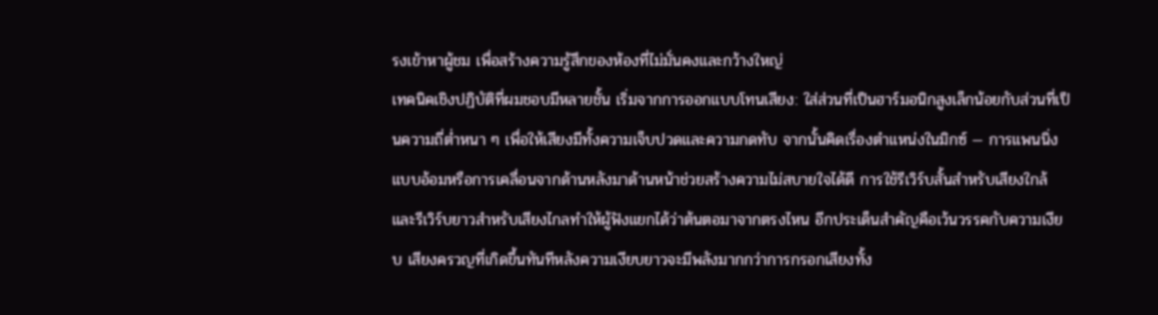รงเข้าหาผู้ชม เพื่อสร้างความรู้สึกของห้องที่ไม่มั่นคงและกว้างใหญ่
เทคนิคเชิงปฏิบัติที่ผมชอบมีหลายชั้น เริ่มจากการออกแบบโทนเสียง: ใส่ส่วนที่เป็นฮาร์มอนิกสูงเล็กน้อยกับส่วนที่เป็นความถี่ต่ำหนา ๆ เพื่อให้เสียงมีทั้งความเจ็บปวดและความกดทับ จากนั้นคิดเรื่องตำแหน่งในมิกซ์ — การแพนนิ่งแบบอ้อมหรือการเคลื่อนจากด้านหลังมาด้านหน้าช่วยสร้างความไม่สบายใจได้ดี การใช้รีเวิร์บสั้นสำหรับเสียงใกล้และรีเวิร์บยาวสำหรับเสียงไกลทำให้ผู้ฟังแยกได้ว่าต้นตอมาจากตรงไหน อีกประเด็นสำคัญคือเว้นวรรคกับความเงียบ เสียงครวญที่เกิดขึ้นทันทีหลังความเงียบยาวจะมีพลังมากกว่าการกรอกเสียงทั้ง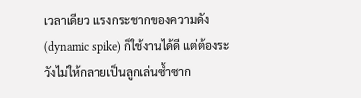เวลาเดียว แรงกระชากของความดัง (dynamic spike) ก็ใช้งานได้ดี แต่ต้องระวังไม่ให้กลายเป็นลูกเล่นซ้ำซาก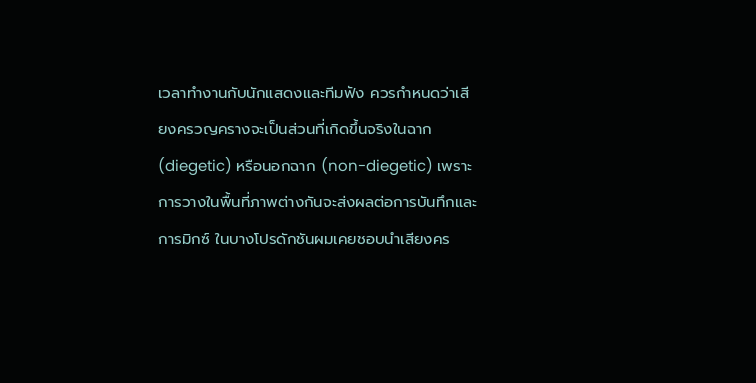เวลาทำงานกับนักแสดงและทีมฟัง ควรกำหนดว่าเสียงครวญครางจะเป็นส่วนที่เกิดขึ้นจริงในฉาก (diegetic) หรือนอกฉาก (non-diegetic) เพราะการวางในพื้นที่ภาพต่างกันจะส่งผลต่อการบันทึกและการมิกซ์ ในบางโปรดักชันผมเคยชอบนำเสียงคร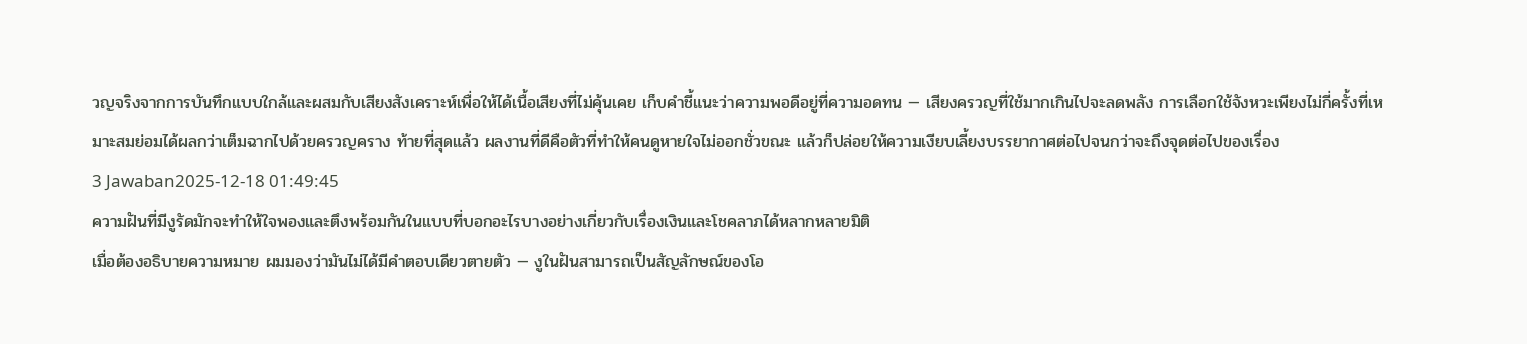วญจริงจากการบันทึกแบบใกล้และผสมกับเสียงสังเคราะห์เพื่อให้ได้เนื้อเสียงที่ไม่คุ้นเคย เก็บคำชี้แนะว่าความพอดีอยู่ที่ความอดทน — เสียงครวญที่ใช้มากเกินไปจะลดพลัง การเลือกใช้จังหวะเพียงไม่กี่ครั้งที่เหมาะสมย่อมได้ผลกว่าเต็มฉากไปด้วยครวญคราง ท้ายที่สุดแล้ว ผลงานที่ดีคือตัวที่ทำให้คนดูหายใจไม่ออกชั่วขณะ แล้วก็ปล่อยให้ความเงียบเลี้ยงบรรยากาศต่อไปจนกว่าจะถึงจุดต่อไปของเรื่อง
3 Jawaban2025-12-18 01:49:45
ความฝันที่มีงูรัดมักจะทำให้ใจพองและตึงพร้อมกันในแบบที่บอกอะไรบางอย่างเกี่ยวกับเรื่องเงินและโชคลาภได้หลากหลายมิติ
เมื่อต้องอธิบายความหมาย ผมมองว่ามันไม่ได้มีคำตอบเดียวตายตัว — งูในฝันสามารถเป็นสัญลักษณ์ของโอ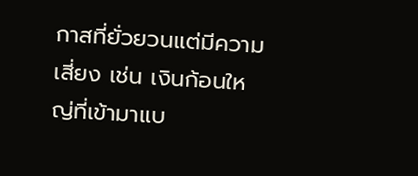กาสที่ยั่วยวนแต่มีความเสี่ยง เช่น เงินก้อนใหญ่ที่เข้ามาแบ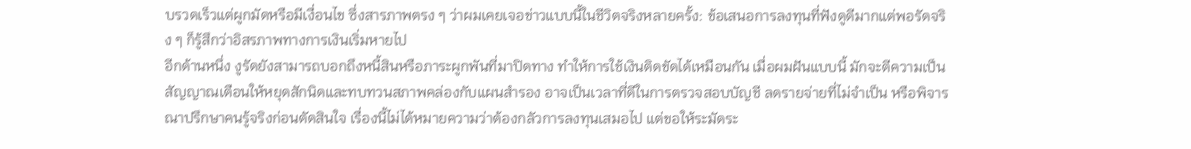บรวดเร็วแต่ผูกมัดหรือมีเงื่อนไข ซึ่งสารภาพตรง ๆ ว่าผมเคยเจอข่าวแบบนี้ในชีวิตจริงหลายครั้ง: ข้อเสนอการลงทุนที่ฟังดูดีมากแต่พอรัดจริง ๆ ก็รู้สึกว่าอิสรภาพทางการเงินเริ่มหายไป
อีกด้านหนึ่ง งูรัดยังสามารถบอกถึงหนี้สินหรือภาระผูกพันที่มาปิดทาง ทำให้การใช้เงินติดขัดได้เหมือนกัน เมื่อผมฝันแบบนี้ มักจะตีความเป็นสัญญาณเตือนให้หยุดสักนิดและทบทวนสภาพคล่องกับแผนสำรอง อาจเป็นเวลาที่ดีในการตรวจสอบบัญชี ลดรายจ่ายที่ไม่จำเป็น หรือพิจารณาปรึกษาคนรู้จริงก่อนตัดสินใจ เรื่องนี้ไม่ได้หมายความว่าต้องกลัวการลงทุนเสมอไป แต่ขอให้ระมัดระ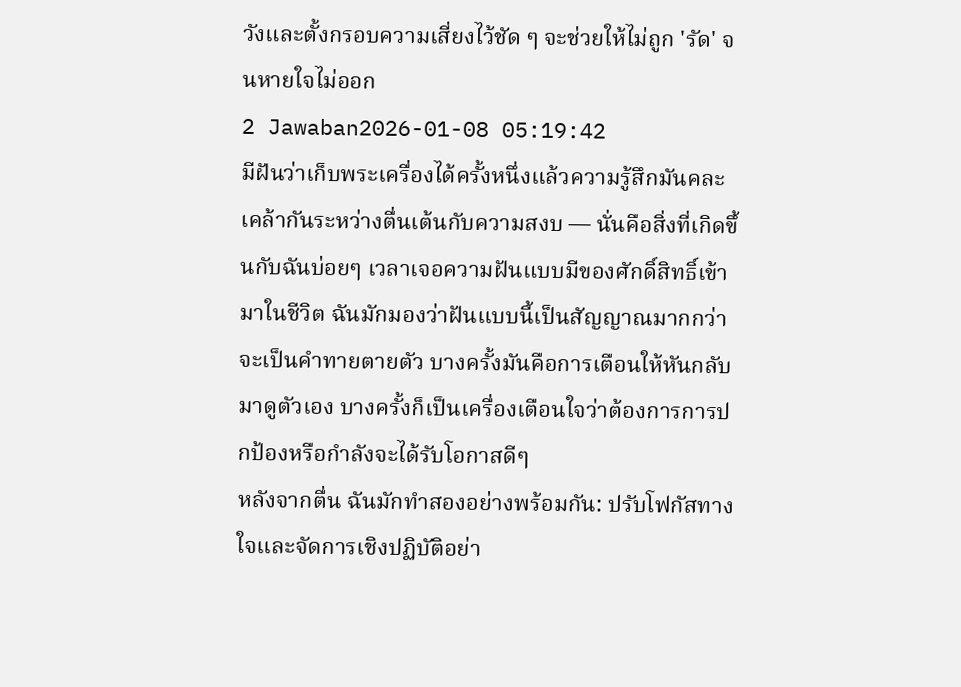วังและตั้งกรอบความเสี่ยงไว้ชัด ๆ จะช่วยให้ไม่ถูก 'รัด' จนหายใจไม่ออก
2 Jawaban2026-01-08 05:19:42
มีฝันว่าเก็บพระเครื่องได้ครั้งหนึ่งแล้วความรู้สึกมันคละเคล้ากันระหว่างตื่นเต้นกับความสงบ — นั่นคือสิ่งที่เกิดขึ้นกับฉันบ่อยๆ เวลาเจอความฝันแบบมีของศักดิ์สิทธิ์เข้ามาในชีวิต ฉันมักมองว่าฝันแบบนี้เป็นสัญญาณมากกว่าจะเป็นคำทายตายตัว บางครั้งมันคือการเตือนให้หันกลับมาดูตัวเอง บางครั้งก็เป็นเครื่องเตือนใจว่าต้องการการปกป้องหรือกำลังจะได้รับโอกาสดีๆ
หลังจากตื่น ฉันมักทำสองอย่างพร้อมกัน: ปรับโฟกัสทางใจและจัดการเชิงปฏิบัติอย่า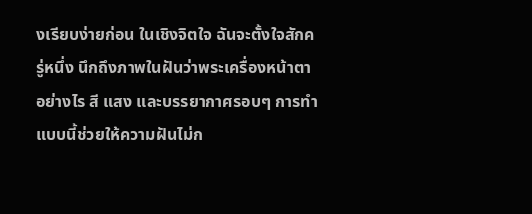งเรียบง่ายก่อน ในเชิงจิตใจ ฉันจะตั้งใจสักครู่หนึ่ง นึกถึงภาพในฝันว่าพระเครื่องหน้าตาอย่างไร สี แสง และบรรยากาศรอบๆ การทำแบบนี้ช่วยให้ความฝันไม่ก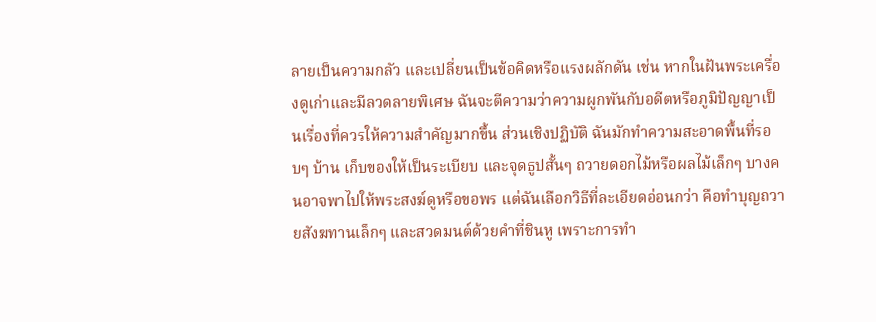ลายเป็นความกลัว และเปลี่ยนเป็นข้อคิดหรือแรงผลักดัน เช่น หากในฝันพระเครื่องดูเก่าและมีลวดลายพิเศษ ฉันจะตีความว่าความผูกพันกับอดีตหรือภูมิปัญญาเป็นเรื่องที่ควรให้ความสำคัญมากขึ้น ส่วนเชิงปฏิบัติ ฉันมักทำความสะอาดพื้นที่รอบๆ บ้าน เก็บของให้เป็นระเบียบ และจุดธูปสั้นๆ ถวายดอกไม้หรือผลไม้เล็กๆ บางคนอาจพาไปให้พระสงฆ์ดูหรือขอพร แต่ฉันเลือกวิธีที่ละเอียดอ่อนกว่า คือทำบุญถวายสังฆทานเล็กๆ และสวดมนต์ด้วยคำที่ชินหู เพราะการทำ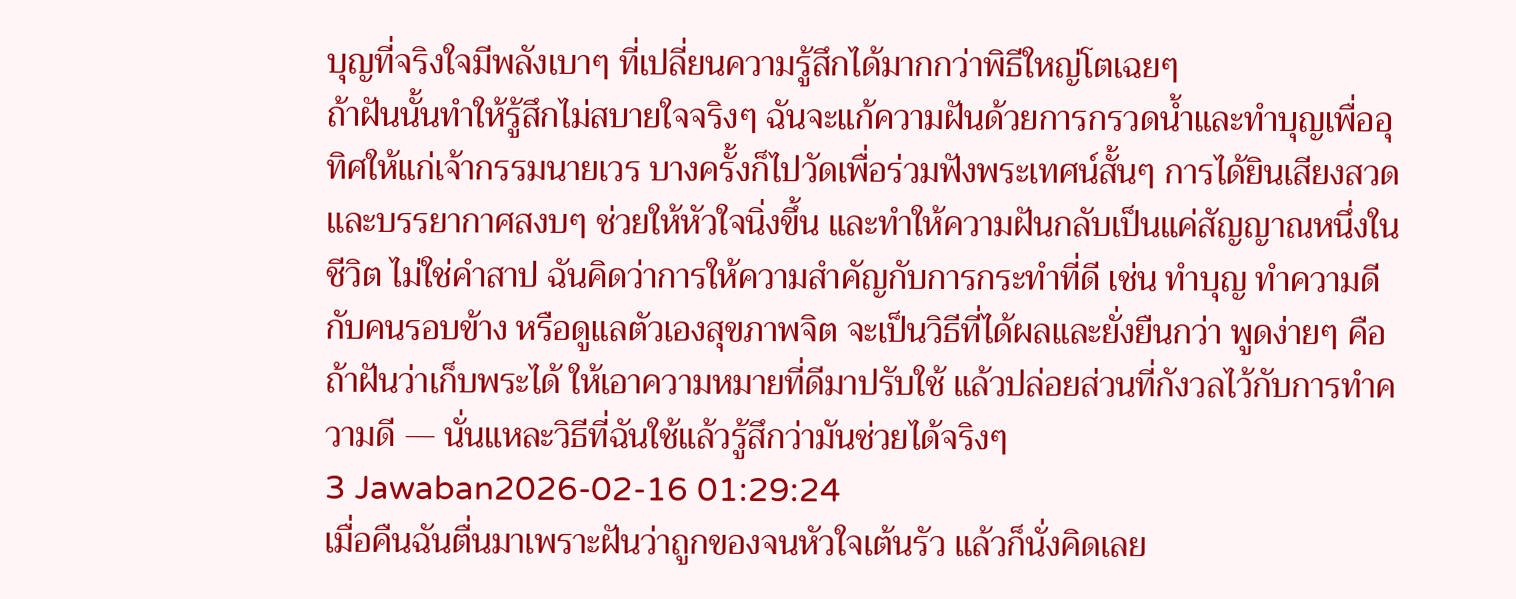บุญที่จริงใจมีพลังเบาๆ ที่เปลี่ยนความรู้สึกได้มากกว่าพิธีใหญ่โตเฉยๆ
ถ้าฝันนั้นทำให้รู้สึกไม่สบายใจจริงๆ ฉันจะแก้ความฝันด้วยการกรวดน้ำและทำบุญเพื่ออุทิศให้แก่เจ้ากรรมนายเวร บางครั้งก็ไปวัดเพื่อร่วมฟังพระเทศน์สั้นๆ การได้ยินเสียงสวดและบรรยากาศสงบๆ ช่วยให้หัวใจนิ่งขึ้น และทำให้ความฝันกลับเป็นแค่สัญญาณหนึ่งในชีวิต ไม่ใช่คำสาป ฉันคิดว่าการให้ความสำคัญกับการกระทำที่ดี เช่น ทำบุญ ทำความดีกับคนรอบข้าง หรือดูแลตัวเองสุขภาพจิต จะเป็นวิธีที่ได้ผลและยั่งยืนกว่า พูดง่ายๆ คือถ้าฝันว่าเก็บพระได้ ให้เอาความหมายที่ดีมาปรับใช้ แล้วปล่อยส่วนที่กังวลไว้กับการทำความดี — นั่นแหละวิธีที่ฉันใช้แล้วรู้สึกว่ามันช่วยได้จริงๆ
3 Jawaban2026-02-16 01:29:24
เมื่อคืนฉันตื่นมาเพราะฝันว่าถูกของจนหัวใจเต้นรัว แล้วก็นั่งคิดเลย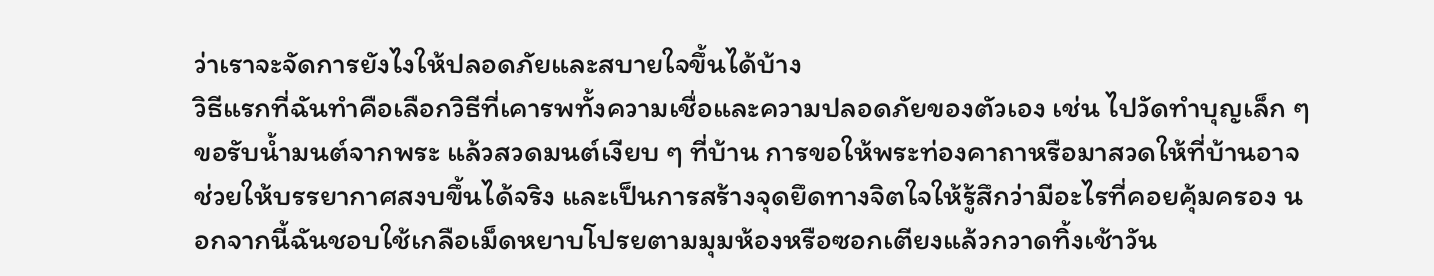ว่าเราจะจัดการยังไงให้ปลอดภัยและสบายใจขึ้นได้บ้าง
วิธีแรกที่ฉันทำคือเลือกวิธีที่เคารพทั้งความเชื่อและความปลอดภัยของตัวเอง เช่น ไปวัดทำบุญเล็ก ๆ ขอรับน้ำมนต์จากพระ แล้วสวดมนต์เงียบ ๆ ที่บ้าน การขอให้พระท่องคาถาหรือมาสวดให้ที่บ้านอาจช่วยให้บรรยากาศสงบขึ้นได้จริง และเป็นการสร้างจุดยึดทางจิตใจให้รู้สึกว่ามีอะไรที่คอยคุ้มครอง นอกจากนี้ฉันชอบใช้เกลือเม็ดหยาบโปรยตามมุมห้องหรือซอกเตียงแล้วกวาดทิ้งเช้าวัน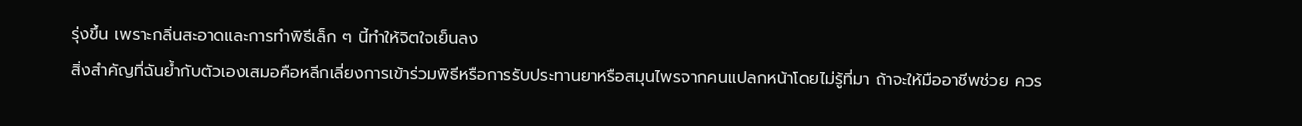รุ่งขึ้น เพราะกลิ่นสะอาดและการทำพิธีเล็ก ๆ นี้ทำให้จิตใจเย็นลง
สิ่งสำคัญที่ฉันย้ำกับตัวเองเสมอคือหลีกเลี่ยงการเข้าร่วมพิธีหรือการรับประทานยาหรือสมุนไพรจากคนแปลกหน้าโดยไม่รู้ที่มา ถ้าจะให้มืออาชีพช่วย ควร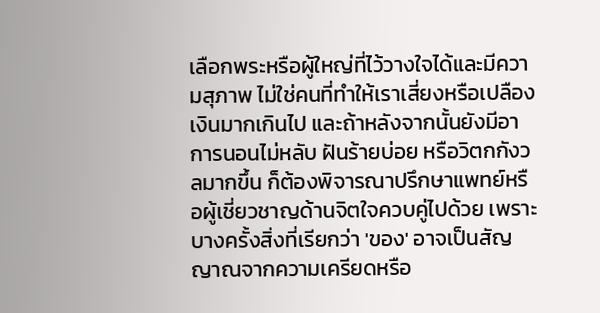เลือกพระหรือผู้ใหญ่ที่ไว้วางใจได้และมีความสุภาพ ไม่ใช่คนที่ทำให้เราเสี่ยงหรือเปลืองเงินมากเกินไป และถ้าหลังจากนั้นยังมีอาการนอนไม่หลับ ฝันร้ายบ่อย หรือวิตกกังวลมากขึ้น ก็ต้องพิจารณาปรึกษาแพทย์หรือผู้เชี่ยวชาญด้านจิตใจควบคู่ไปด้วย เพราะบางครั้งสิ่งที่เรียกว่า 'ของ' อาจเป็นสัญญาณจากความเครียดหรือ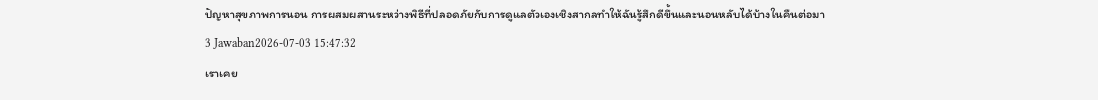ปัญหาสุขภาพการนอน การผสมผสานระหว่างพิธีที่ปลอดภัยกับการดูแลตัวเองเชิงสากลทำให้ฉันรู้สึกดีขึ้นและนอนหลับได้บ้างในคืนต่อมา
3 Jawaban2026-07-03 15:47:32
เราเคย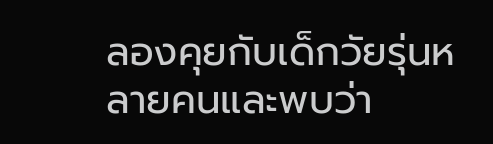ลองคุยกับเด็กวัยรุ่นหลายคนและพบว่า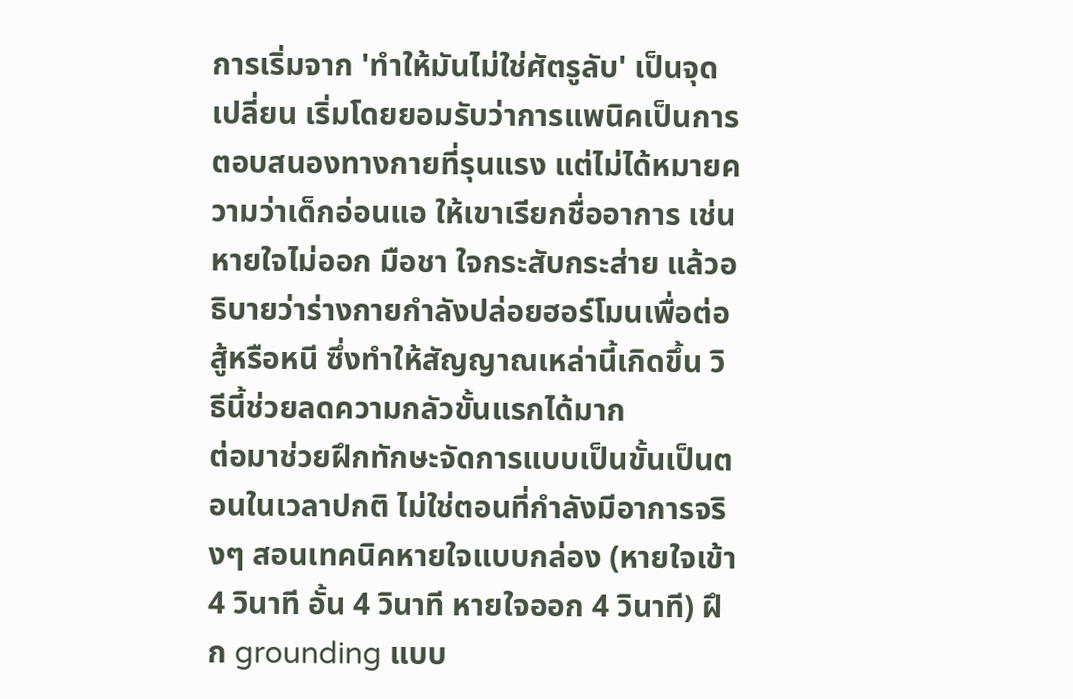การเริ่มจาก 'ทำให้มันไม่ใช่ศัตรูลับ' เป็นจุดเปลี่ยน เริ่มโดยยอมรับว่าการแพนิคเป็นการตอบสนองทางกายที่รุนแรง แต่ไม่ได้หมายความว่าเด็กอ่อนแอ ให้เขาเรียกชื่ออาการ เช่น หายใจไม่ออก มือชา ใจกระสับกระส่าย แล้วอธิบายว่าร่างกายกำลังปล่อยฮอร์โมนเพื่อต่อสู้หรือหนี ซึ่งทำให้สัญญาณเหล่านี้เกิดขึ้น วิธีนี้ช่วยลดความกลัวขั้นแรกได้มาก
ต่อมาช่วยฝึกทักษะจัดการแบบเป็นขั้นเป็นตอนในเวลาปกติ ไม่ใช่ตอนที่กำลังมีอาการจริงๆ สอนเทคนิคหายใจแบบกล่อง (หายใจเข้า 4 วินาที อั้น 4 วินาที หายใจออก 4 วินาที) ฝึก grounding แบบ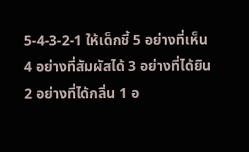5-4-3-2-1 ให้เด็กชี้ 5 อย่างที่เห็น 4 อย่างที่สัมผัสได้ 3 อย่างที่ได้ยิน 2 อย่างที่ได้กลิ่น 1 อ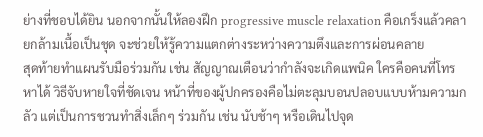ย่างที่ชอบได้ยิน นอกจากนั้นให้ลองฝึก progressive muscle relaxation คือเกร็งแล้วคลายกล้ามเนื้อเป็นชุด จะช่วยให้รู้ความแตกต่างระหว่างความตึงและการผ่อนคลาย
สุดท้ายทำแผนรับมือร่วมกัน เช่น สัญญาณเตือนว่ากำลังจะเกิดแพนิค ใครคือคนที่โทรหาได้ วิธีจับหายใจที่ชัดเจน หน้าที่ของผู้ปกครองคือไม่ตะลุมบอนปลอบแบบห้ามความกลัว แต่เป็นการชวนทำสิ่งเล็กๆ ร่วมกัน เช่น นับช้าๆ หรือเดินไปจุด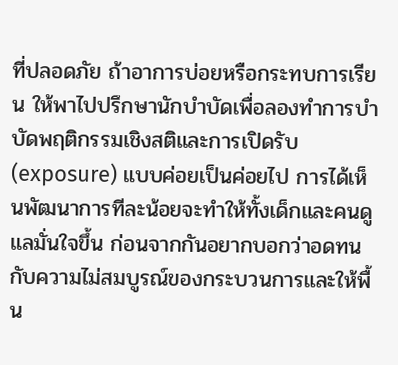ที่ปลอดภัย ถ้าอาการบ่อยหรือกระทบการเรียน ให้พาไปปรึกษานักบำบัดเพื่อลองทำการบำบัดพฤติกรรมเชิงสติและการเปิดรับ (exposure) แบบค่อยเป็นค่อยไป การได้เห็นพัฒนาการทีละน้อยจะทำให้ทั้งเด็กและคนดูแลมั่นใจขึ้น ก่อนจากกันอยากบอกว่าอดทนกับความไม่สมบูรณ์ของกระบวนการและให้พื้น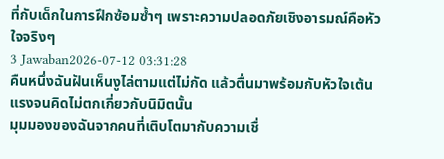ที่กับเด็กในการฝึกซ้อมซ้ำๆ เพราะความปลอดภัยเชิงอารมณ์คือหัวใจจริงๆ
3 Jawaban2026-07-12 03:31:28
คืนหนึ่งฉันฝันเห็นงูไล่ตามแต่ไม่กัด แล้วตื่นมาพร้อมกับหัวใจเต้นแรงจนคิดไม่ตกเกี่ยวกับนิมิตนั้น
มุมมองของฉันจากคนที่เติบโตมากับความเชื่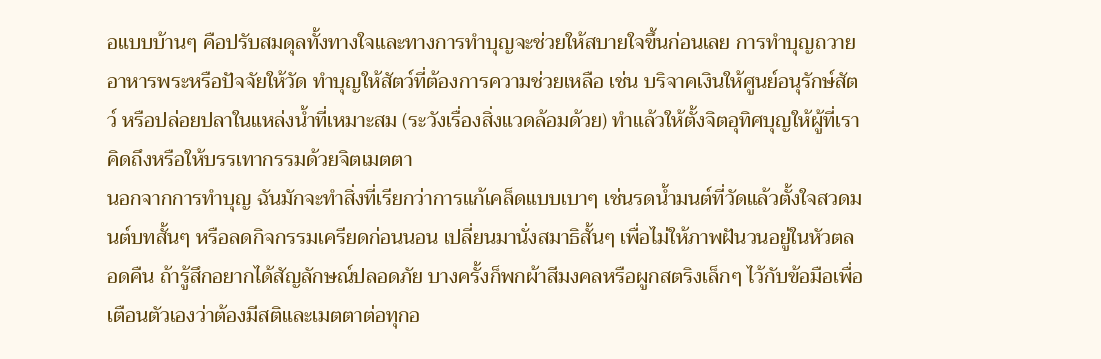อแบบบ้านๆ คือปรับสมดุลทั้งทางใจและทางการทำบุญจะช่วยให้สบายใจขึ้นก่อนเลย การทำบุญถวายอาหารพระหรือปัจจัยให้วัด ทำบุญให้สัตว์ที่ต้องการความช่วยเหลือ เช่น บริจาคเงินให้ศูนย์อนุรักษ์สัตว์ หรือปล่อยปลาในแหล่งน้ำที่เหมาะสม (ระวังเรื่องสิ่งแวดล้อมด้วย) ทำแล้วให้ตั้งจิตอุทิศบุญให้ผู้ที่เราคิดถึงหรือให้บรรเทากรรมด้วยจิตเมตตา
นอกจากการทำบุญ ฉันมักจะทำสิ่งที่เรียกว่าการแก้เคล็ดแบบเบาๆ เช่นรดน้ำมนต์ที่วัดแล้วตั้งใจสวดมนต์บทสั้นๆ หรือลดกิจกรรมเครียดก่อนนอน เปลี่ยนมานั่งสมาธิสั้นๆ เพื่อไม่ให้ภาพฝันวนอยู่ในหัวตลอดคืน ถ้ารู้สึกอยากได้สัญลักษณ์ปลอดภัย บางครั้งก็พกผ้าสีมงคลหรือผูกสตริงเล็กๆ ไว้กับข้อมือเพื่อเตือนตัวเองว่าต้องมีสติและเมตตาต่อทุกอ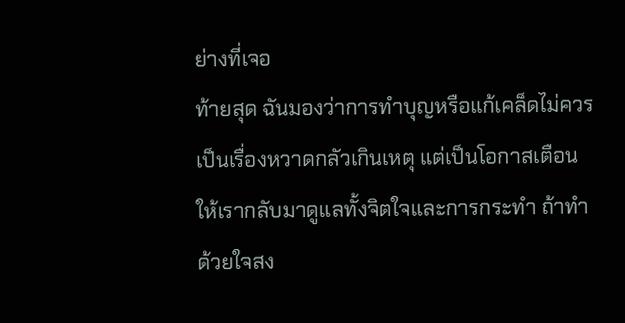ย่างที่เจอ
ท้ายสุด ฉันมองว่าการทำบุญหรือแก้เคล็ดไม่ควรเป็นเรื่องหวาดกลัวเกินเหตุ แต่เป็นโอกาสเตือนให้เรากลับมาดูแลทั้งจิตใจและการกระทำ ถ้าทำด้วยใจสง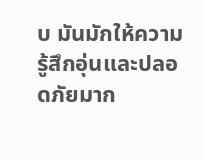บ มันมักให้ความรู้สึกอุ่นและปลอดภัยมาก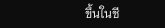ขึ้นในชี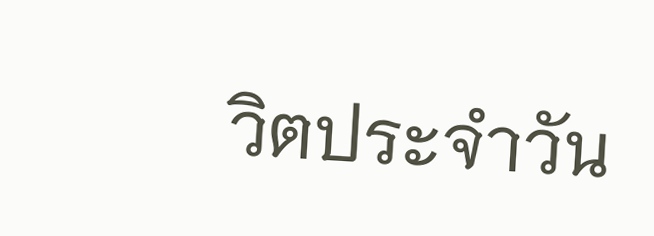วิตประจำวัน